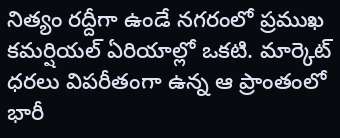నిత్యం రద్దీగా ఉండే నగరంలో ప్రముఖ కమర్షియల్ ఏరియాల్లో ఒకటి. మార్కెట్ ధరలు విపరీతంగా ఉన్న ఆ ప్రాంతంలో భారీ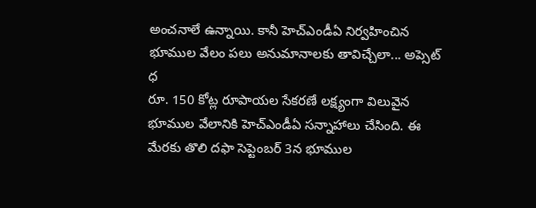అంచనాలే ఉన్నాయి. కానీ హెచ్ఎండీఏ నిర్వహించిన భూముల వేలం పలు అనుమానాలకు తావిచ్చేలా... అప్సెట్ ధ
రూ. 150 కోట్ల రూపాయల సేకరణే లక్ష్యంగా విలువైన భూముల వేలానికి హెచ్ఎండీఏ సన్నాహాలు చేసింది. ఈ మేరకు తొలి దఫా సెప్టెంబర్ 3న భూముల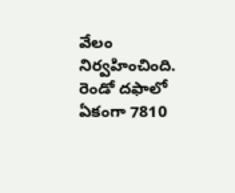వేలం నిర్వహించింది. రెండో దఫాలో ఏకంగా 7810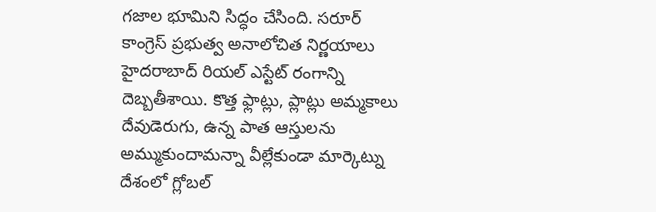గజాల భూమిని సిద్ధం చేసింది. సరూర్
కాంగ్రెస్ ప్రభుత్వ అనాలోచిత నిర్ణయాలు హైదరాబాద్ రియల్ ఎస్టేట్ రంగాన్ని దెబ్బతీశాయి. కొత్త ఫ్లాట్లు, ప్లాట్లు అమ్మకాలు దేవుడెరుగు, ఉన్న పాత ఆస్తులను అమ్ముకుందామన్నా వీల్లేకుండా మార్కెట్ను
దేశంలో గ్లోబల్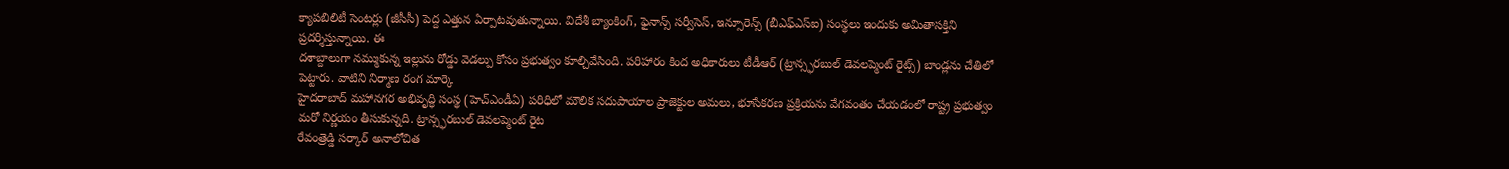క్యాపబిలిటీ సెంటర్లు (జీసీసీ) పెద్ద ఎత్తున ఏర్పాటవుతున్నాయి. విదేశీ బ్యాంకింగ్, ఫైనాన్స్ సర్వీసెస్, ఇన్సూరెన్స్ (బీఎఫ్ఎస్ఐ) సంస్థలు ఇందుకు అమితాసక్తిని ప్రదర్శిస్తున్నాయి. ఈ
దశాబ్దాలుగా నమ్ముకున్న ఇల్లును రోడ్డు వెడల్పు కోసం ప్రభుత్వం కూల్చివేసింది. పరిహారం కింద అధికారులు టీడీఆర్ (ట్రాన్స్ఫరబుల్ డెవలప్మెంట్ రైట్స్) బాండ్లను చేతిలో పెట్టారు. వాటిని నిర్మాణ రంగ మార్కె
హైదరాబాద్ మహానగర అభివృద్ధి సంస్థ (హెచ్ఎండీఏ) పరిధిలో మౌలిక సదుపాయాల ప్రాజెక్టుల అమలు, భూసేకరణ ప్రక్రియను వేగవంతం చేయడంలో రాష్ట్ర ప్రభుత్వం మరో నిర్ణయం తీసుకున్నది. ట్రాన్స్ఫరబుల్ డెవలప్మెంట్ రైట
రేవంత్రెడ్డి సర్కార్ అనాలోచిత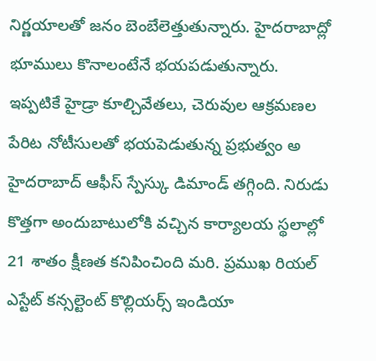నిర్ణయాలతో జనం బెంబేలెత్తుతున్నారు. హైదరాబాద్లో భూములు కొనాలంటేనే భయపడుతున్నారు. ఇప్పటికే హైడ్రా కూల్చివేతలు, చెరువుల ఆక్రమణల పేరిట నోటీసులతో భయపెడుతున్న ప్రభుత్వం అ
హైదరాబాద్ ఆఫీస్ స్పేస్కు డిమాండ్ తగ్గింది. నిరుడు కొత్తగా అందుబాటులోకి వచ్చిన కార్యాలయ స్థలాల్లో 21 శాతం క్షీణత కనిపించింది మరి. ప్రముఖ రియల్ ఎస్టేట్ కన్సల్టెంట్ కొల్లియర్స్ ఇండియా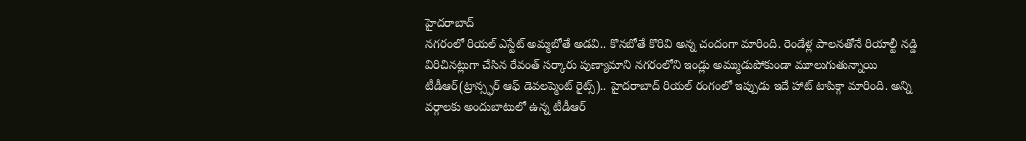హైదరాబాద్
నగరంలో రియల్ ఎస్టేట్ అమ్మబోతే అడవి.. కొనబోతే కొరివి అన్న చందంగా మారింది. రెండేళ్ల పాలనతోనే రియాల్టీ నడ్డి విరిచినట్లుగా చేసిన రేవంత్ సర్కారు పుణ్యామాని నగరంలోని ఇండ్లు అమ్ముడుపోకుండా మూలుగుతున్నాయి
టీడీఆర్(ట్రాన్స్ఫర్ ఆఫ్ డెవలప్మెంట్ రైట్స్).. హైదరాబాద్ రియల్ రంగంలో ఇప్పుడు ఇదే హాట్ టాపిక్గా మారింది. అన్ని వర్గాలకు అందుబాటులో ఉన్న టీడీఆర్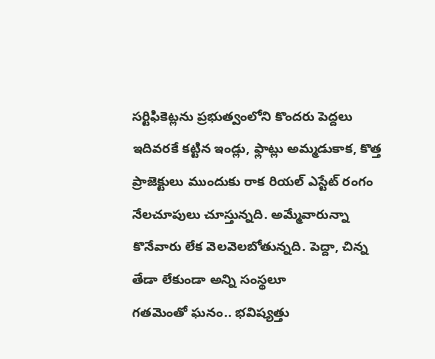సర్టిఫికెట్లను ప్రభుత్వంలోని కొందరు పెద్దలు
ఇదివరకే కట్టిన ఇండ్లు, ఫ్లాట్లు అమ్మడుకాక, కొత్త ప్రాజెక్టులు ముందుకు రాక రియల్ ఎస్టేట్ రంగం నేలచూపులు చూస్తున్నది. అమ్మేవారున్నా కొనేవారు లేక వెలవెలబోతున్నది. పెద్దా, చిన్న తేడా లేకుండా అన్ని సంస్థలూ
గతమెంతో ఘనం.. భవిష్యత్తు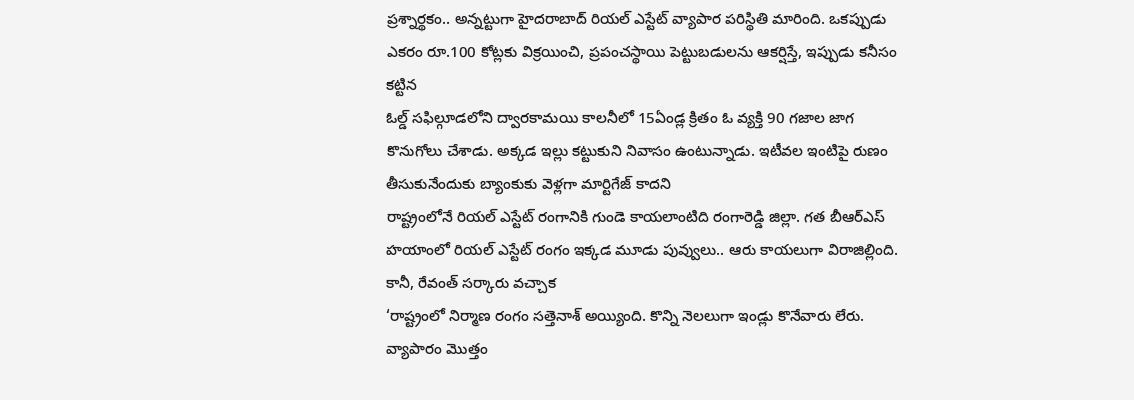ప్రశ్నార్థకం.. అన్నట్టుగా హైదరాబాద్ రియల్ ఎస్టేట్ వ్యాపార పరిస్థితి మారింది. ఒకప్పుడు ఎకరం రూ.100 కోట్లకు విక్రయించి, ప్రపంచస్థాయి పెట్టుబడులను ఆకర్షిస్తే, ఇప్పుడు కనీసం కట్టిన
ఓల్డ్ సఫిల్గూడలోని ద్వారకామయి కాలనీలో 15ఏండ్ల క్రితం ఓ వ్యక్తి 90 గజాల జాగ కొనుగోలు చేశాడు. అక్కడ ఇల్లు కట్టుకుని నివాసం ఉంటున్నాడు. ఇటీవల ఇంటిపై రుణం తీసుకునేందుకు బ్యాంకుకు వెళ్లగా మార్టిగేజ్ కాదని
రాష్ట్రంలోనే రియల్ ఎస్టేట్ రంగానికి గుండె కాయలాంటిది రంగారెడ్డి జిల్లా. గత బీఆర్ఎస్ హయాంలో రియల్ ఎస్టేట్ రంగం ఇక్కడ మూడు పువ్వులు.. ఆరు కాయలుగా విరాజిల్లింది. కానీ, రేవంత్ సర్కారు వచ్చాక
‘రాష్ట్రంలో నిర్మాణ రంగం సత్తెనాశ్ అయ్యింది. కొన్ని నెలలుగా ఇండ్లు కొనేవారు లేరు. వ్యాపారం మొత్తం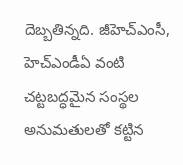దెబ్బతిన్నది. జీహెచ్ఎంసీ, హెచ్ఎండీఏ వంటి చట్టబద్ధమైన సంస్థల అనుమతులతో కట్టిన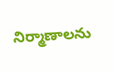నిర్మాణాలను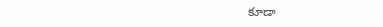కూడా